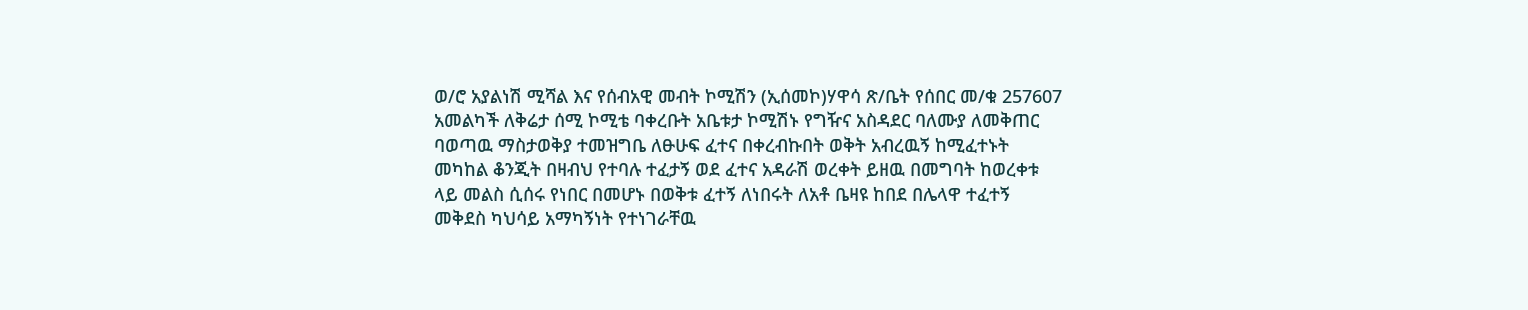ወ/ሮ አያልነሽ ሚሻል እና የሰብአዊ መብት ኮሚሽን (ኢሰመኮ)ሃዋሳ ጽ/ቤት የሰበር መ/ቁ 257607
አመልካች ለቅሬታ ሰሚ ኮሚቴ ባቀረቡት አቤቱታ ኮሚሽኑ የግዥና አስዳደር ባለሙያ ለመቅጠር ባወጣዉ ማስታወቅያ ተመዝግቤ ለፁሁፍ ፈተና በቀረብኩበት ወቅት አብረዉኝ ከሚፈተኑት መካከል ቆንጂት በዛብህ የተባሉ ተፈታኝ ወደ ፈተና አዳራሽ ወረቀት ይዘዉ በመግባት ከወረቀቱ ላይ መልስ ሲሰሩ የነበር በመሆኑ በወቅቱ ፈተኝ ለነበሩት ለአቶ ቤዛዩ ከበደ በሌላዋ ተፈተኝ መቅደስ ካህሳይ አማካኝነት የተነገራቸዉ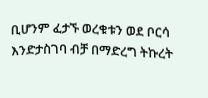ቢሆንም ፈታኙ ወረቁቱን ወደ ቦርሳ እንድታስገባ ብቻ በማድረግ ትኩረት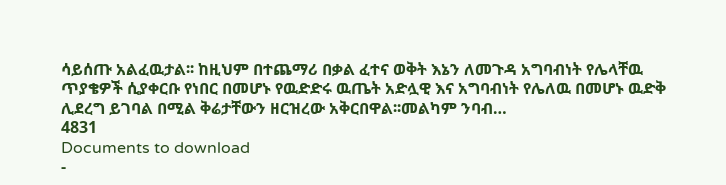ሳይሰጡ አልፈዉታል፡፡ ከዚህም በተጨማሪ በቃል ፈተና ወቅት እኔን ለመጉዳ አግባብነት የሌላቸዉ ጥያቄዎች ሲያቀርቡ የነበር በመሆኑ የዉድድሩ ዉጤት አድሏዊ እና አግባብነት የሌለዉ በመሆኑ ዉድቅ ሊደረግ ይገባል በሚል ቅሬታቸውን ዘርዝረው አቅርበዋል፡፡መልካም ንባብ…
4831
Documents to download
-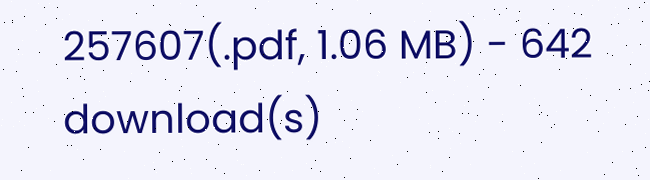257607(.pdf, 1.06 MB) - 642 download(s)